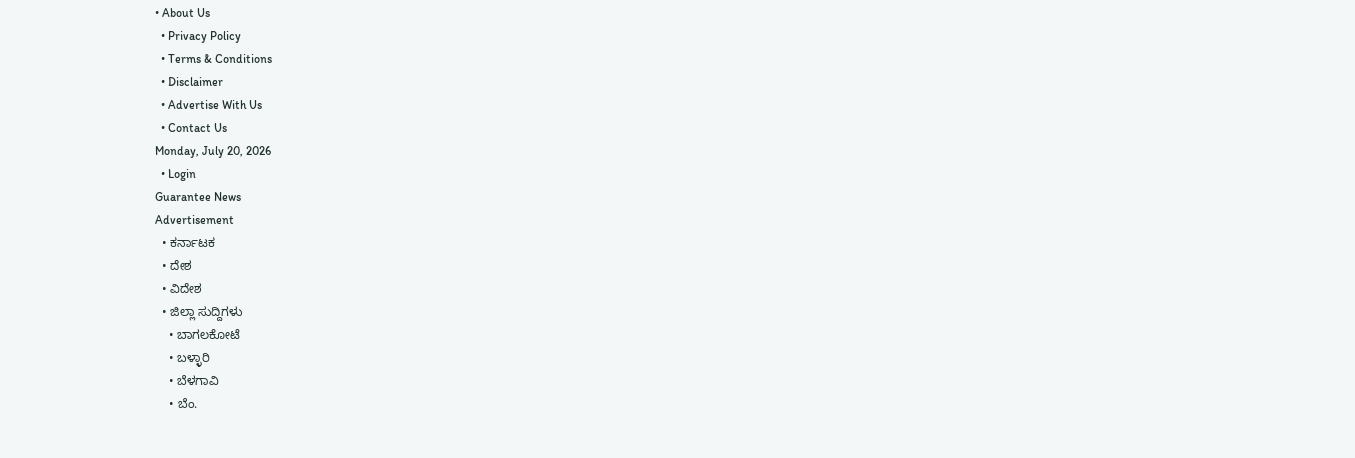• About Us
  • Privacy Policy
  • Terms & Conditions
  • Disclaimer
  • Advertise With Us
  • Contact Us
Monday, July 20, 2026
  • Login
Guarantee News
Advertisement
  • ಕರ್ನಾಟಕ
  • ದೇಶ
  • ವಿದೇಶ
  • ಜಿಲ್ಲಾ ಸುದ್ದಿಗಳು
    • ಬಾಗಲಕೋಟೆ
    • ಬಳ್ಳಾರಿ
    • ಬೆಳಗಾವಿ
    • ಬೆಂ.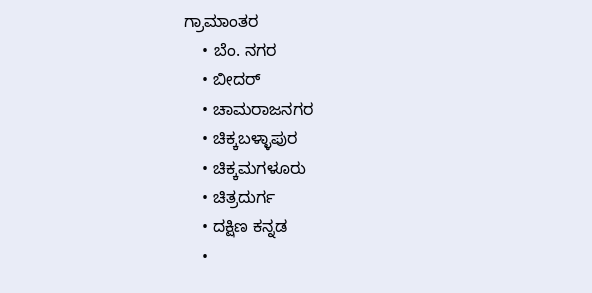ಗ್ರಾಮಾಂತರ
    • ಬೆಂ. ನಗರ
    • ಬೀದರ್
    • ಚಾಮರಾಜನಗರ
    • ಚಿಕ್ಕಬಳ್ಳಾಪುರ
    • ಚಿಕ್ಕಮಗಳೂರು
    • ಚಿತ್ರದುರ್ಗ
    • ದಕ್ಷಿಣ ಕನ್ನಡ
    •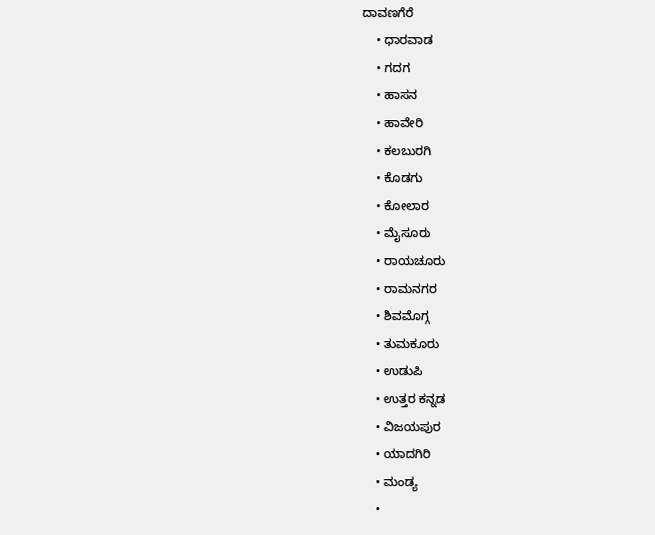ದಾವಣಗೆರೆ
    • ಧಾರವಾಡ
    • ಗದಗ
    • ಹಾಸನ
    • ಹಾವೇರಿ
    • ಕಲಬುರಗಿ
    • ಕೊಡಗು
    • ಕೋಲಾರ
    • ಮೈಸೂರು
    • ರಾಯಚೂರು
    • ರಾಮನಗರ
    • ಶಿವಮೊಗ್ಗ
    • ತುಮಕೂರು
    • ಉಡುಪಿ
    • ಉತ್ತರ ಕನ್ನಡ
    • ವಿಜಯಪುರ
    • ಯಾದಗಿರಿ
    • ಮಂಡ್ಯ
    •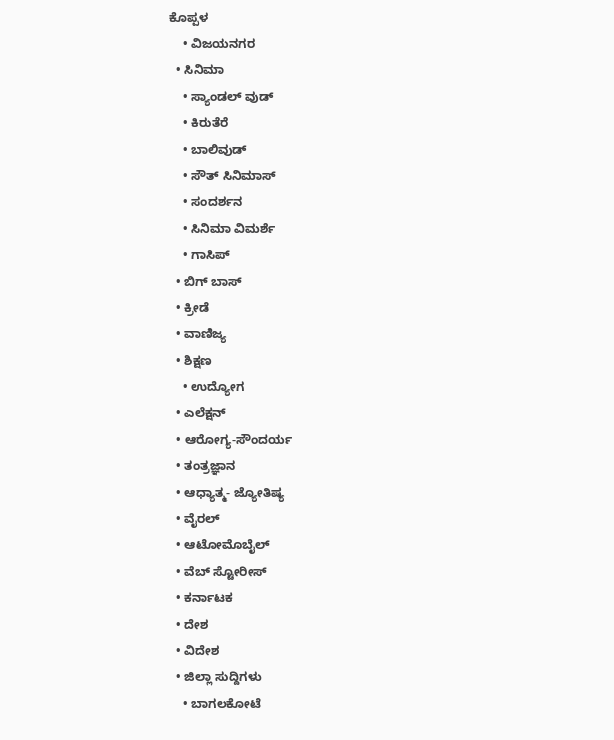ಕೊಪ್ಪಳ
    • ವಿಜಯನಗರ
  • ಸಿನಿಮಾ
    • ಸ್ಯಾಂಡಲ್ ವುಡ್
    • ಕಿರುತೆರೆ
    • ಬಾಲಿವುಡ್
    • ಸೌತ್ ಸಿನಿಮಾಸ್
    • ಸಂದರ್ಶನ
    • ಸಿನಿಮಾ ವಿಮರ್ಶೆ
    • ಗಾಸಿಪ್
  • ಬಿಗ್ ಬಾಸ್
  • ಕ್ರೀಡೆ
  • ವಾಣಿಜ್ಯ
  • ಶಿಕ್ಷಣ
    • ಉದ್ಯೋಗ
  • ಎಲೆಕ್ಷನ್
  • ಆರೋಗ್ಯ-ಸೌಂದರ್ಯ
  • ತಂತ್ರಜ್ಞಾನ
  • ಆಧ್ಯಾತ್ಮ- ಜ್ಯೋತಿಷ್ಯ
  • ವೈರಲ್
  • ಆಟೋಮೊಬೈಲ್
  • ವೆಬ್ ಸ್ಟೋರೀಸ್
  • ಕರ್ನಾಟಕ
  • ದೇಶ
  • ವಿದೇಶ
  • ಜಿಲ್ಲಾ ಸುದ್ದಿಗಳು
    • ಬಾಗಲಕೋಟೆ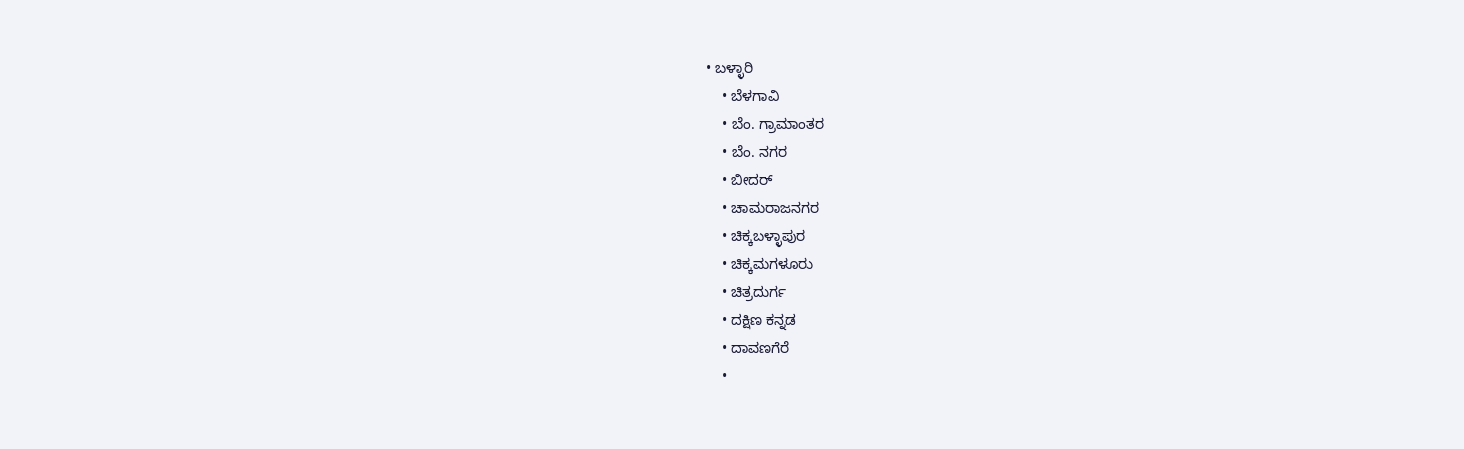• ಬಳ್ಳಾರಿ
    • ಬೆಳಗಾವಿ
    • ಬೆಂ. ಗ್ರಾಮಾಂತರ
    • ಬೆಂ. ನಗರ
    • ಬೀದರ್
    • ಚಾಮರಾಜನಗರ
    • ಚಿಕ್ಕಬಳ್ಳಾಪುರ
    • ಚಿಕ್ಕಮಗಳೂರು
    • ಚಿತ್ರದುರ್ಗ
    • ದಕ್ಷಿಣ ಕನ್ನಡ
    • ದಾವಣಗೆರೆ
    •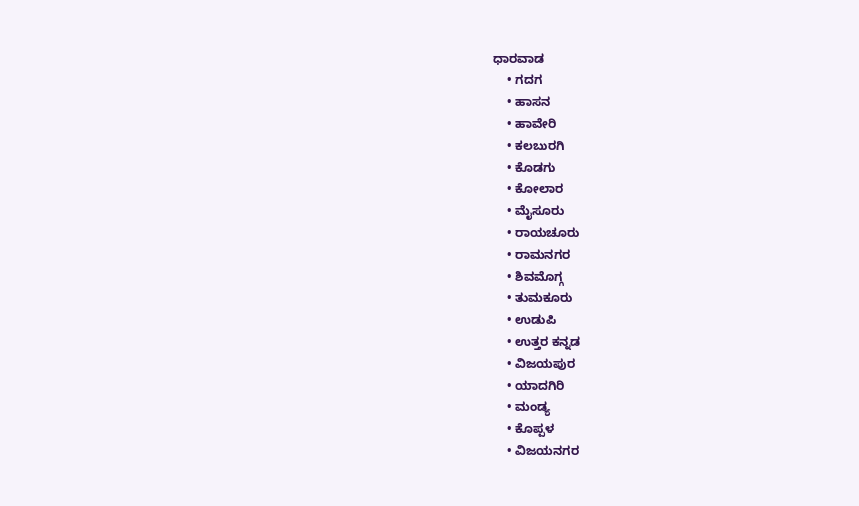ಧಾರವಾಡ
    • ಗದಗ
    • ಹಾಸನ
    • ಹಾವೇರಿ
    • ಕಲಬುರಗಿ
    • ಕೊಡಗು
    • ಕೋಲಾರ
    • ಮೈಸೂರು
    • ರಾಯಚೂರು
    • ರಾಮನಗರ
    • ಶಿವಮೊಗ್ಗ
    • ತುಮಕೂರು
    • ಉಡುಪಿ
    • ಉತ್ತರ ಕನ್ನಡ
    • ವಿಜಯಪುರ
    • ಯಾದಗಿರಿ
    • ಮಂಡ್ಯ
    • ಕೊಪ್ಪಳ
    • ವಿಜಯನಗರ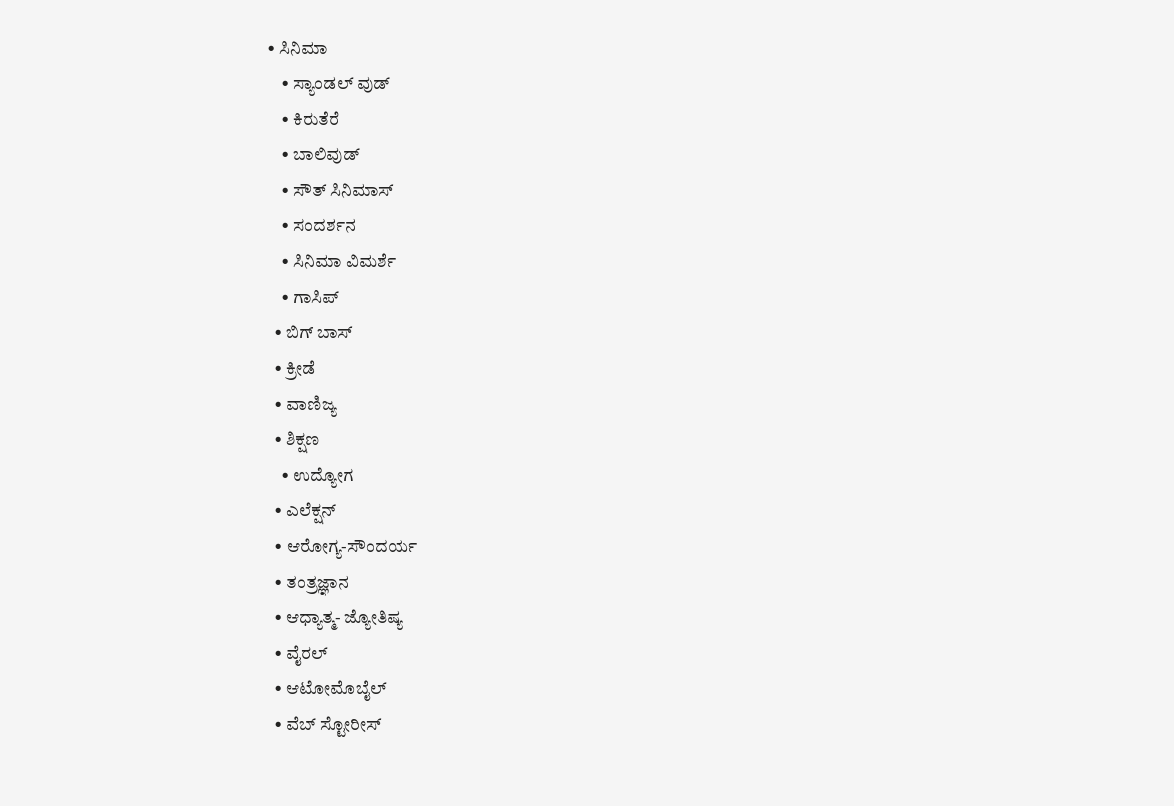• ಸಿನಿಮಾ
    • ಸ್ಯಾಂಡಲ್ ವುಡ್
    • ಕಿರುತೆರೆ
    • ಬಾಲಿವುಡ್
    • ಸೌತ್ ಸಿನಿಮಾಸ್
    • ಸಂದರ್ಶನ
    • ಸಿನಿಮಾ ವಿಮರ್ಶೆ
    • ಗಾಸಿಪ್
  • ಬಿಗ್ ಬಾಸ್
  • ಕ್ರೀಡೆ
  • ವಾಣಿಜ್ಯ
  • ಶಿಕ್ಷಣ
    • ಉದ್ಯೋಗ
  • ಎಲೆಕ್ಷನ್
  • ಆರೋಗ್ಯ-ಸೌಂದರ್ಯ
  • ತಂತ್ರಜ್ಞಾನ
  • ಆಧ್ಯಾತ್ಮ- ಜ್ಯೋತಿಷ್ಯ
  • ವೈರಲ್
  • ಆಟೋಮೊಬೈಲ್
  • ವೆಬ್ ಸ್ಟೋರೀಸ್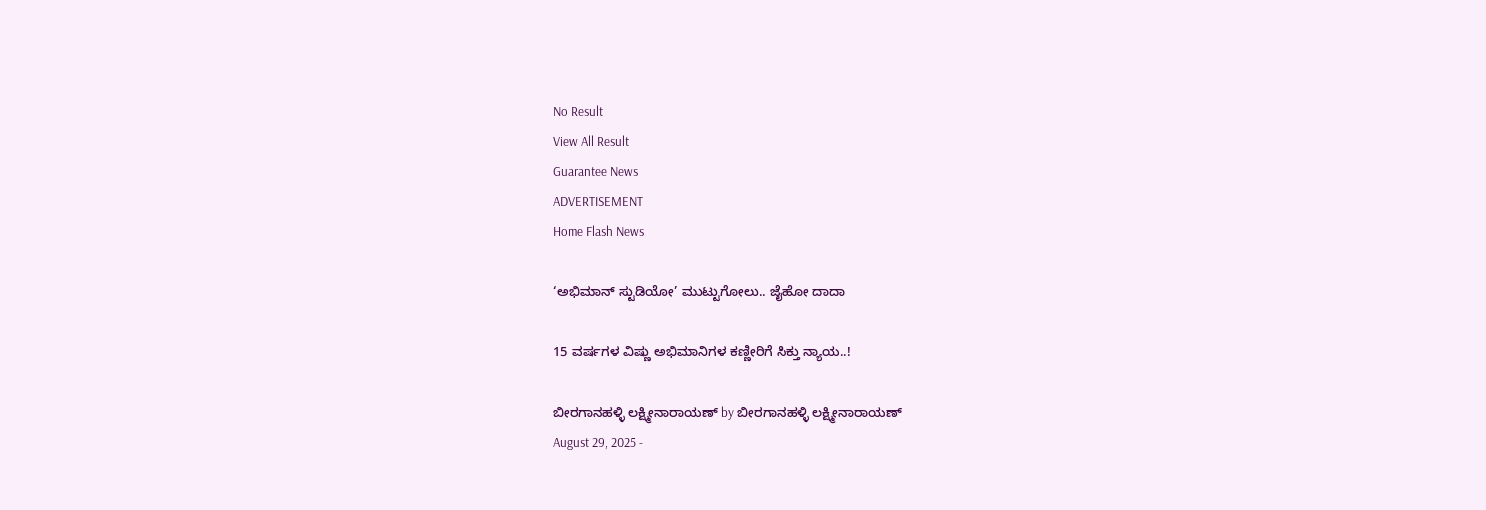No Result
View All Result
Guarantee News
ADVERTISEMENT
Home Flash News

‘ಅಭಿಮಾನ್ ಸ್ಟುಡಿಯೋ’ ಮುಟ್ಟುಗೋಲು.. ಜೈಹೋ ದಾದಾ

15 ವರ್ಷಗಳ ವಿಷ್ಣು ಅಭಿಮಾನಿಗಳ ಕಣ್ಣೀರಿಗೆ ಸಿಕ್ತು ನ್ಯಾಯ..!

ಬೀರಗಾನಹಳ್ಳಿ ಲಕ್ಷ್ಮೀನಾರಾಯಣ್ by ಬೀರಗಾನಹಳ್ಳಿ ಲಕ್ಷ್ಮೀನಾರಾಯಣ್
August 29, 2025 -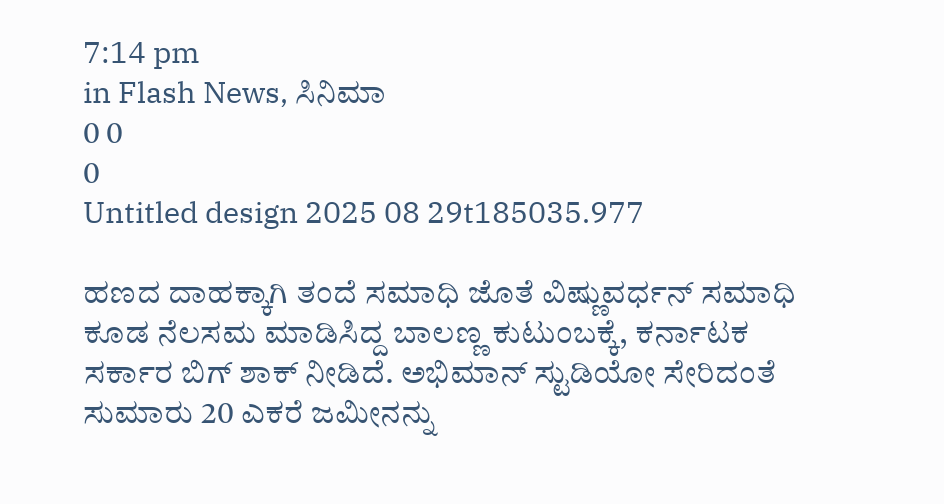7:14 pm
in Flash News, ಸಿನಿಮಾ
0 0
0
Untitled design 2025 08 29t185035.977

ಹಣದ ದಾಹಕ್ಕಾಗಿ ತಂದೆ ಸಮಾಧಿ ಜೊತೆ ವಿಷ್ಣುವರ್ಧನ್ ಸಮಾಧಿ ಕೂಡ ನೆಲಸಮ ಮಾಡಿಸಿದ್ದ ಬಾಲಣ್ಣ ಕುಟುಂಬಕ್ಕೆ, ಕರ್ನಾಟಕ ಸರ್ಕಾರ ಬಿಗ್ ಶಾಕ್ ನೀಡಿದೆ. ಅಭಿಮಾನ್ ಸ್ಟುಡಿಯೋ ಸೇರಿದಂತೆ ಸುಮಾರು 20 ಎಕರೆ ಜಮೀನನ್ನು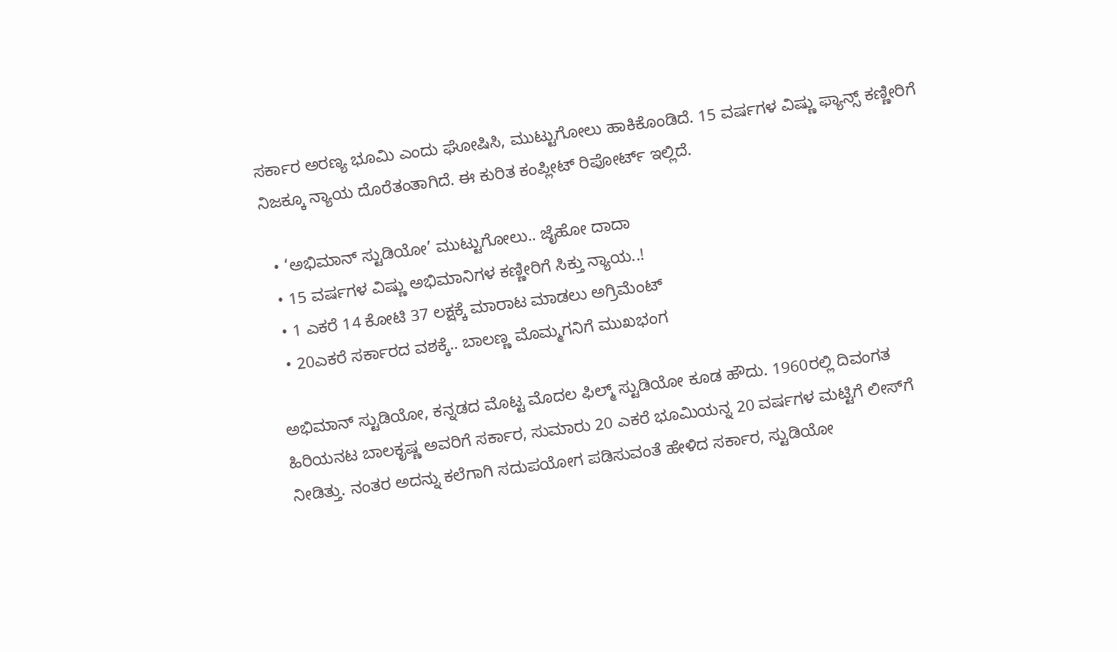ಸರ್ಕಾರ ಅರಣ್ಯ ಭೂಮಿ ಎಂದು ಘೋಷಿಸಿ, ಮುಟ್ಟುಗೋಲು ಹಾಕಿಕೊಂಡಿದೆ. 15 ವರ್ಷಗಳ ವಿಷ್ಣು ಫ್ಯಾನ್ಸ್ ಕಣ್ಣೀರಿಗೆ ನಿಜಕ್ಕೂ ನ್ಯಾಯ ದೊರೆತಂತಾಗಿದೆ. ಈ ಕುರಿತ ಕಂಪ್ಲೀಟ್ ರಿಪೋರ್ಟ್‌ ಇಲ್ಲಿದೆ.

  • ‘ಅಭಿಮಾನ್ ಸ್ಟುಡಿಯೋ’ ಮುಟ್ಟುಗೋಲು.. ಜೈಹೋ ದಾದಾ
  • 15 ವರ್ಷಗಳ ವಿಷ್ಣು ಅಭಿಮಾನಿಗಳ ಕಣ್ಣೀರಿಗೆ ಸಿಕ್ತು ನ್ಯಾಯ..!
  • 1 ಎಕರೆ 14 ಕೋಟಿ 37 ಲಕ್ಷಕ್ಕೆ ಮಾರಾಟ ಮಾಡಲು ಅಗ್ರಿಮೆಂಟ್
  • 20ಎಕರೆ ಸರ್ಕಾರದ ವಶಕ್ಕೆ.. ಬಾಲಣ್ಣ ಮೊಮ್ಮಗನಿಗೆ ಮುಖಭಂಗ

ಅಭಿಮಾನ್ ಸ್ಟುಡಿಯೋ, ಕನ್ನಡದ ಮೊಟ್ಟ ಮೊದಲ ಫಿಲ್ಮ್ ಸ್ಟುಡಿಯೋ ಕೂಡ ಹೌದು. 1960ರಲ್ಲಿ ದಿವಂಗತ ಹಿರಿಯನಟ ಬಾಲಕೃಷ್ಣ ಅವರಿಗೆ ಸರ್ಕಾರ, ಸುಮಾರು 20 ಎಕರೆ ಭೂಮಿಯನ್ನ 20 ವರ್ಷಗಳ ಮಟ್ಟಿಗೆ ಲೀಸ್‌ಗೆ ನೀಡಿತ್ತು. ನಂತರ ಅದನ್ನು ಕಲೆಗಾಗಿ ಸದುಪಯೋಗ ಪಡಿಸುವಂತೆ ಹೇಳಿದ ಸರ್ಕಾರ, ಸ್ಟುಡಿಯೋ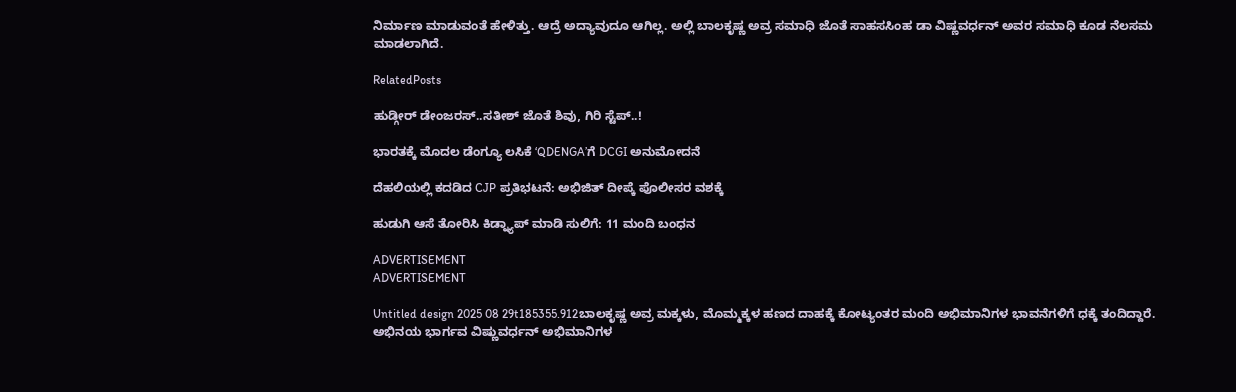ನಿರ್ಮಾಣ ಮಾಡುವಂತೆ ಹೇಳಿತ್ತು. ಆದ್ರೆ ಅದ್ಯಾವುದೂ ಆಗಿಲ್ಲ. ಅಲ್ಲಿ ಬಾಲಕೃಷ್ಣ ಅವ್ರ ಸಮಾಧಿ ಜೊತೆ ಸಾಹಸಸಿಂಹ ಡಾ ವಿಷ್ಣವರ್ಧನ್ ಅವರ ಸಮಾಧಿ ಕೂಡ ನೆಲಸಮ ಮಾಡಲಾಗಿದೆ.

RelatedPosts

ಹುಡ್ಗೀರ್ ಡೇಂಜರಸ್..ಸತೀಶ್ ಜೊತೆ ಶಿವು, ಗಿರಿ ಸ್ಟೆಪ್..!

ಭಾರತಕ್ಕೆ ಮೊದಲ ಡೆಂಗ್ಯೂ ಲಸಿಕೆ ‘QDENGA’ಗೆ DCGI ಅನುಮೋದನೆ

ದೆಹಲಿಯಲ್ಲಿ ಕದಡಿದ CJP ಪ್ರತಿಭಟನೆ: ಅಭಿಜಿತ್‌ ದೀಪ್ಕೆ ಪೊಲೀಸರ ವಶಕ್ಕೆ

ಹುಡುಗಿ ಆಸೆ ತೋರಿಸಿ ಕಿಡ್ನ್ಯಾಪ್ ಮಾಡಿ ಸುಲಿಗೆ: 11 ಮಂದಿ ಬಂಧನ

ADVERTISEMENT
ADVERTISEMENT

Untitled design 2025 08 29t185355.912ಬಾಲಕೃಷ್ಣ ಅವ್ರ ಮಕ್ಕಳು, ಮೊಮ್ಮಕ್ಕಳ ಹಣದ ದಾಹಕ್ಕೆ ಕೋಟ್ಯಂತರ ಮಂದಿ ಅಭಿಮಾನಿಗಳ ಭಾವನೆಗಳಿಗೆ ಧಕ್ಕೆ ತಂದಿದ್ದಾರೆ. ಅಭಿನಯ ಭಾರ್ಗವ ವಿಷ್ಣುವರ್ಧನ್ ಅಭಿಮಾನಿಗಳ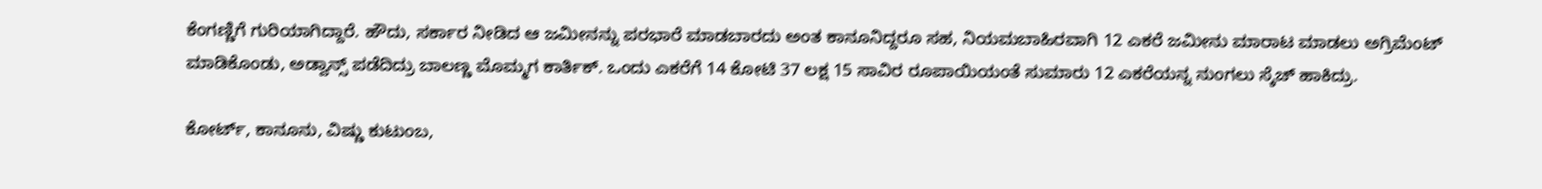ಕೆಂಗಣ್ಣಿಗೆ ಗುರಿಯಾಗಿದ್ದಾರೆ. ಹೌದು, ಸರ್ಕಾರ ನೀಡಿದ ಆ ಜಮೀನನ್ನು ಪರಭಾರೆ ಮಾಡಬಾರದು ಅಂತ ಕಾನೂನಿದ್ದರೂ ಸಹ, ನಿಯಮಬಾಹಿರವಾಗಿ 12 ಎಕರೆ ಜಮೀನು ಮಾರಾಟ ಮಾಡಲು ಅಗ್ರಿಮೆಂಟ್ ಮಾಡಿಕೊಂಡು, ಅಡ್ವಾನ್ಸ್ ಪಡೆದಿದ್ರು ಬಾಲಣ್ಣ ಮೊಮ್ಮಗ ಕಾರ್ತಿಕ್. ಒಂದು ಎಕರೆಗೆ 14 ಕೋಟಿ 37 ಲಕ್ಷ 15 ಸಾವಿರ ರೂಪಾಯಿಯಂತೆ ಸುಮಾರು 12 ಎಕರೆಯನ್ನ ನುಂಗಲು ಸ್ಕೆಚ್ ಹಾಕಿದ್ರು.

ಕೋರ್ಟ್‌, ಕಾನೂನು, ವಿಷ್ಣು ಕುಟುಂಬ,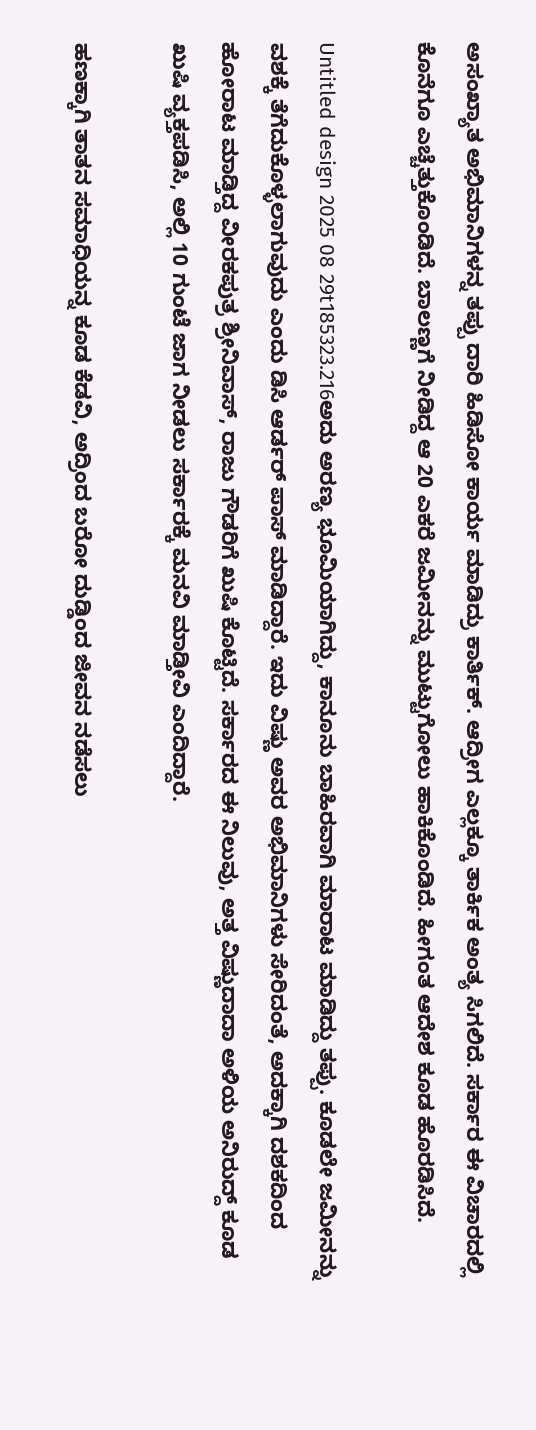ಅಸಂಖ್ಯಾತ ಅಭಿಮಾನಿಗಳನ್ನ ತಪ್ಪು ದಾರಿ ಹಿಡಿಸೋ ಕಾರ್ಯ ಮಾಡಿದ್ರು ಕಾರ್ತಿಕ್. ಆದ್ರೀಗ ಎಲ್ಲಕ್ಕೂ ತಾರ್ಕಿಕ ಅಂತ್ಯ ಸಿಗಲಿದೆ. ಸರ್ಕಾರ ಈ ವಿಚಾರದಲ್ಲಿ ಕೊನೆಗೂ ಎಚ್ಚೆತ್ತುಕೊಂಡಿದೆ. ಬಾಲಣ್ಣಗೆ ನೀಡಿದ್ದ ಆ 20 ಎಕರೆ ಜಮೀನನ್ನು ಮುಟ್ಟುಗೋಲು ಹಾಕಿಕೊಂಡಿದೆ. ಹೀಗಂತ ಆದೇಶ ಕೂಡ ಹೊರಡಿಸಿದೆ.

Untitled design 2025 08 29t185323.216ಅದು ಅರಣ್ಯ ಭೂಮಿಯಾಗಿದ್ದು, ಕಾನೂನು ಬಾಹಿರವಾಗಿ ಮಾರಾಟ ಮಾಡಿದ್ದು ತಪ್ಪು. ಕೂಡಲೇ ಜಮೀನನ್ನು ವಶಕ್ಕೆ ತೆಗೆದುಕೊಳ್ಳಲಾಗುವುದು ಎಂದು ಡಿಸಿ ಆರ್ಡರ್ ಪಾಸ್ ಮಾಡಿದ್ದಾರೆ. ಇದು ವಿಷ್ಣು ಅವರ ಅಭಿಮಾನಿಗಳು ಸೇರಿದಂತೆ, ಅದಕ್ಕಾಗಿ ದಶಕದಿಂದ ಹೋರಾಟ ಮಾಡ್ತಿದ್ದ ವೀರಕಪುತ್ರ ಶ್ರೀನಿವಾಸ್, ರಾಜು ಗೌಡರಿಗೆ ಖುಷಿ ಕೊಟ್ಟಿದೆ. ಸರ್ಕಾರದ ಈ ನಿಲುವು, ಅತ್ತ ವಿಷ್ಣುದಾದಾ ಅಳಿಯ ಅನಿರುದ್ದ್‌‌ ಕೂಡ ಖುಷಿ ವ್ಯಕ್ತಪಡಿಸಿ, ಅಲ್ಲಿ 10 ಗುಂಟೆ ಜಾಗ ನೀಡಲು ಸರ್ಕಾರಕ್ಕೆ ಮನವಿ ಮಾಡ್ತೀವಿ ಎಂದಿದ್ದಾರೆ.

ಹಣಕ್ಕಾಗಿ ತಾತನ ಸಮಾಧಿಯನ್ನ ಕೂಡ ಕೆಡವಿ, ಅದ್ರಿಂದ ಬರೋ ದುಡ್ಡಿಂದ ಜೀವನ ನಡೆಸಲು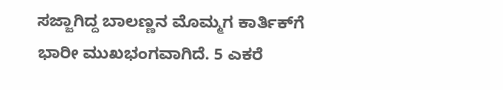ಸಜ್ಜಾಗಿದ್ದ ಬಾಲಣ್ಣನ ಮೊಮ್ಮಗ ಕಾರ್ತಿಕ್‌ಗೆ ಭಾರೀ ಮುಖಭಂಗವಾಗಿದೆ. 5 ಎಕರೆ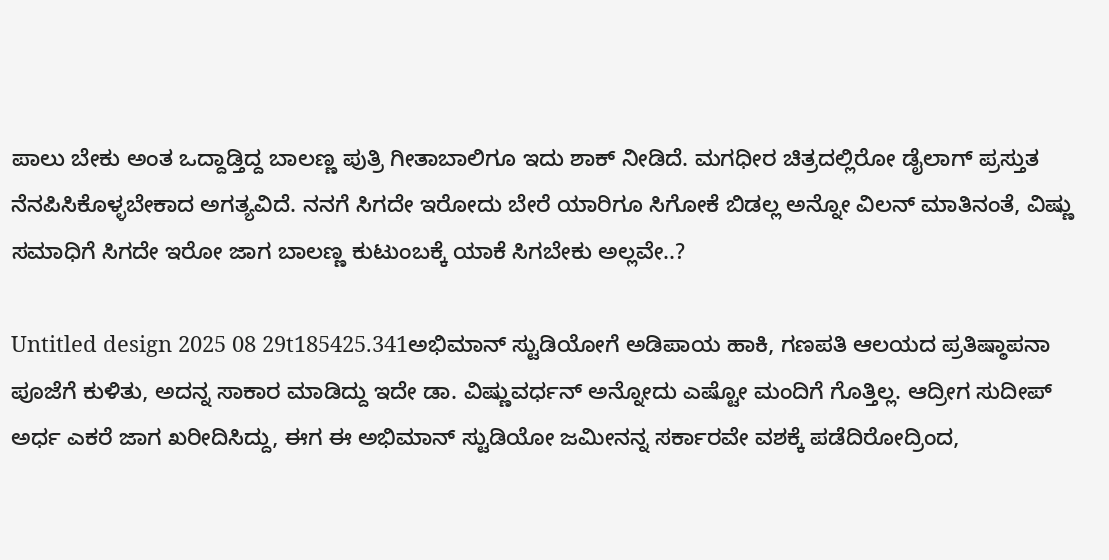ಪಾಲು ಬೇಕು ಅಂತ ಒದ್ದಾಡ್ತಿದ್ದ ಬಾಲಣ್ಣ ಪುತ್ರಿ ಗೀತಾಬಾಲಿಗೂ ಇದು ಶಾಕ್ ನೀಡಿದೆ. ಮಗಧೀರ ಚಿತ್ರದಲ್ಲಿರೋ ಡೈಲಾಗ್ ಪ್ರಸ್ತುತ ನೆನಪಿಸಿಕೊಳ್ಳಬೇಕಾದ ಅಗತ್ಯವಿದೆ. ನನಗೆ ಸಿಗದೇ ಇರೋದು ಬೇರೆ ಯಾರಿಗೂ ಸಿಗೋಕೆ ಬಿಡಲ್ಲ ಅನ್ನೋ ವಿಲನ್ ಮಾತಿನಂತೆ, ವಿಷ್ಣು ಸಮಾಧಿಗೆ ಸಿಗದೇ ಇರೋ ಜಾಗ ಬಾಲಣ್ಣ ಕುಟುಂಬಕ್ಕೆ ಯಾಕೆ ಸಿಗಬೇಕು ಅಲ್ಲವೇ..?

Untitled design 2025 08 29t185425.341ಅಭಿಮಾನ್ ಸ್ಟುಡಿಯೋಗೆ ಅಡಿಪಾಯ ಹಾಕಿ, ಗಣಪತಿ ಆಲಯದ ಪ್ರತಿಷ್ಠಾಪನಾ ಪೂಜೆಗೆ ಕುಳಿತು, ಅದನ್ನ ಸಾಕಾರ ಮಾಡಿದ್ದು ಇದೇ ಡಾ. ವಿಷ್ಣುವರ್ಧನ್ ಅನ್ನೋದು ಎಷ್ಟೋ ಮಂದಿಗೆ ಗೊತ್ತಿಲ್ಲ. ಆದ್ರೀಗ ಸುದೀಪ್ ಅರ್ಧ ಎಕರೆ ಜಾಗ ಖರೀದಿಸಿದ್ದು, ಈಗ ಈ ಅಭಿಮಾನ್ ಸ್ಟುಡಿಯೋ ಜಮೀನನ್ನ ಸರ್ಕಾರವೇ ವಶಕ್ಕೆ ಪಡೆದಿರೋದ್ರಿಂದ,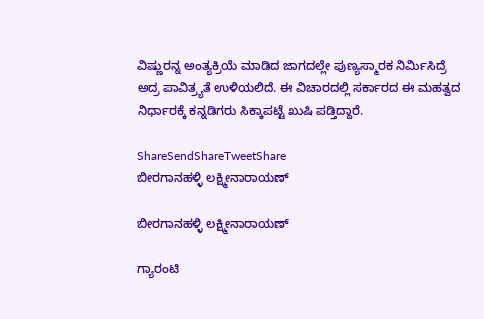ವಿಷ್ಣುರನ್ನ ಅಂತ್ಯಕ್ರಿಯೆ ಮಾಡಿದ ಜಾಗದಲ್ಲೇ ಪುಣ್ಯಸ್ಮಾರಕ ನಿರ್ಮಿಸಿದ್ರೆ ಅದ್ರ ಪಾವಿತ್ರ್ಯತೆ ಉಳಿಯಲಿದೆ. ಈ ವಿಚಾರದಲ್ಲಿ ಸರ್ಕಾರದ ಈ ಮಹತ್ವದ ನಿರ್ಧಾರಕ್ಕೆ ಕನ್ನಡಿಗರು ಸಿಕ್ಕಾಪಟ್ಟೆ ಖುಷಿ ಪಡ್ತಿದ್ದಾರೆ.

ShareSendShareTweetShare
ಬೀರಗಾನಹಳ್ಳಿ ಲಕ್ಷ್ಮೀನಾರಾಯಣ್

ಬೀರಗಾನಹಳ್ಳಿ ಲಕ್ಷ್ಮೀನಾರಾಯಣ್

ಗ್ಯಾರಂಟಿ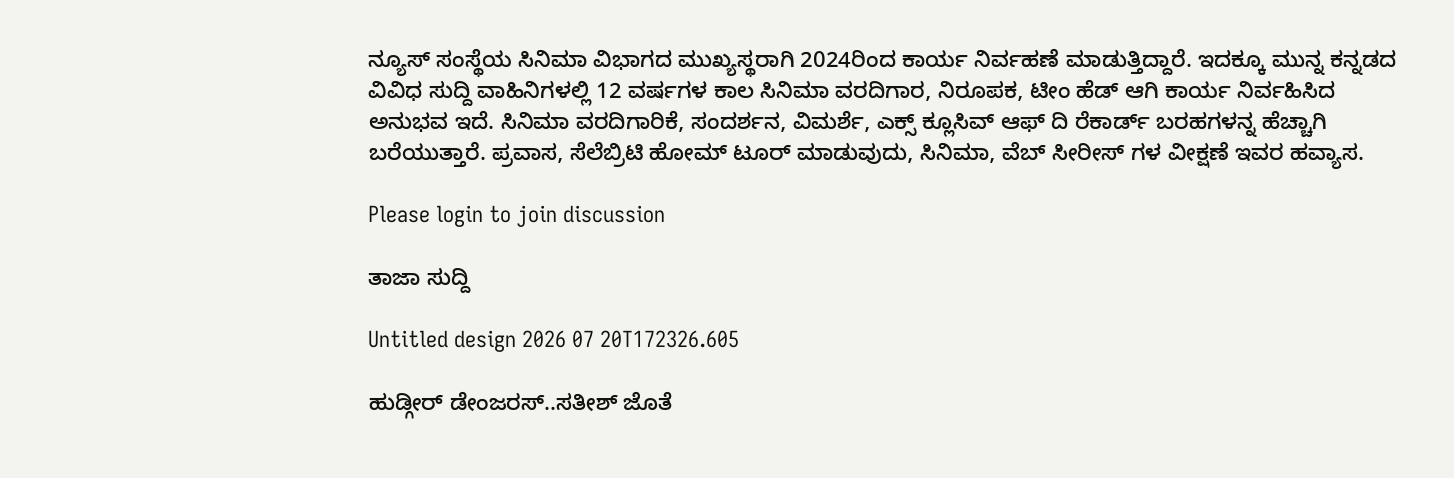ನ್ಯೂಸ್ ಸಂಸ್ಥೆಯ ಸಿನಿಮಾ ವಿಭಾಗದ ಮುಖ್ಯಸ್ಥರಾಗಿ 2024ರಿಂದ ಕಾರ್ಯ ನಿರ್ವಹಣೆ ಮಾಡುತ್ತಿದ್ದಾರೆ. ಇದಕ್ಕೂ ಮುನ್ನ ಕನ್ನಡದ ವಿವಿಧ ಸುದ್ದಿ ವಾಹಿನಿಗಳಲ್ಲಿ 12 ವರ್ಷಗಳ ಕಾಲ ಸಿನಿಮಾ ವರದಿಗಾರ, ನಿರೂಪಕ, ಟೀಂ ಹೆಡ್ ಆಗಿ ಕಾರ್ಯ ನಿರ್ವಹಿಸಿದ ಅನುಭವ ಇದೆ. ಸಿನಿಮಾ ವರದಿಗಾರಿಕೆ, ಸಂದರ್ಶನ, ವಿಮರ್ಶೆ, ಎಕ್ಸ್ ಕ್ಲೂಸಿವ್ ಆಫ್ ದಿ ರೆಕಾರ್ಡ್ ಬರಹಗಳನ್ನ ಹೆಚ್ಚಾಗಿ ಬರೆಯುತ್ತಾರೆ. ಪ್ರವಾಸ, ಸೆಲೆಬ್ರಿಟಿ ಹೋಮ್ ಟೂರ್ ಮಾಡುವುದು, ಸಿನಿಮಾ, ವೆಬ್ ಸೀರೀಸ್ ಗಳ ವೀಕ್ಷಣೆ ಇವರ ಹವ್ಯಾಸ.

Please login to join discussion

ತಾಜಾ ಸುದ್ದಿ

Untitled design 2026 07 20T172326.605

ಹುಡ್ಗೀರ್ ಡೇಂಜರಸ್..ಸತೀಶ್ ಜೊತೆ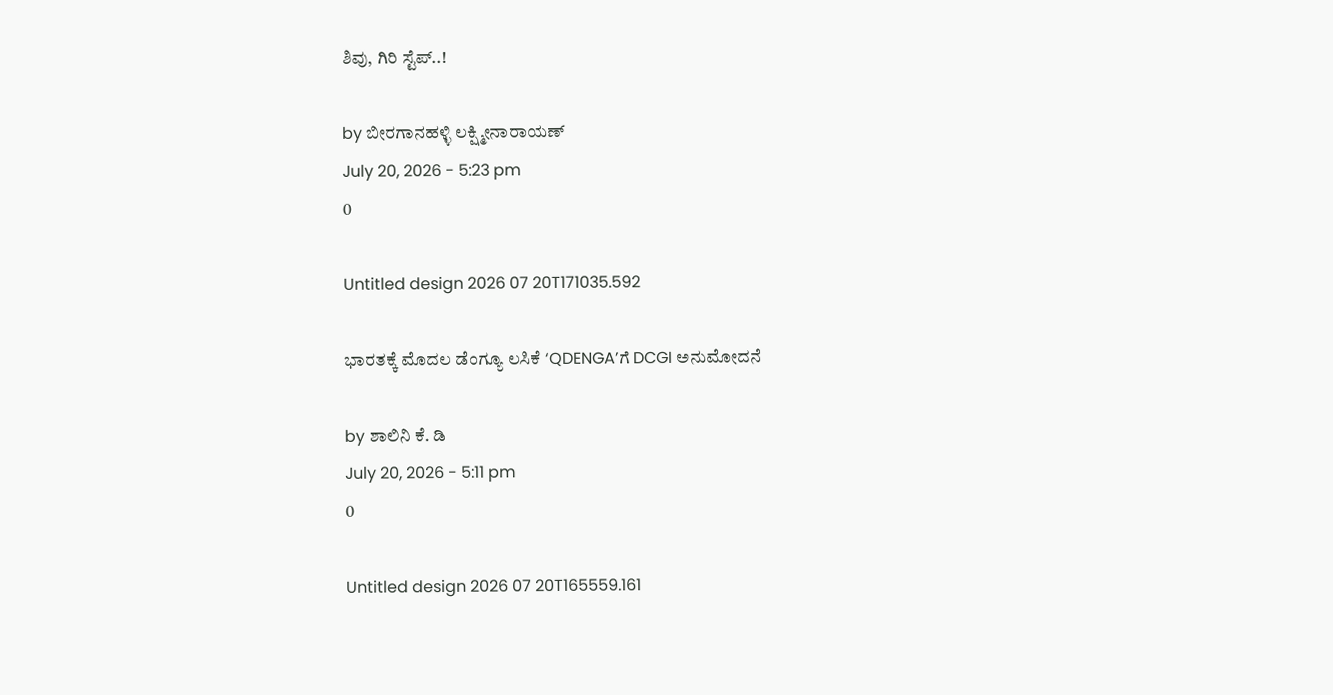ಶಿವು, ಗಿರಿ ಸ್ಟೆಪ್..!

by ಬೀರಗಾನಹಳ್ಳಿ ಲಕ್ಷ್ಮೀನಾರಾಯಣ್
July 20, 2026 - 5:23 pm
0

Untitled design 2026 07 20T171035.592

ಭಾರತಕ್ಕೆ ಮೊದಲ ಡೆಂಗ್ಯೂ ಲಸಿಕೆ ‘QDENGA’ಗೆ DCGI ಅನುಮೋದನೆ

by ಶಾಲಿನಿ ಕೆ. ಡಿ
July 20, 2026 - 5:11 pm
0

Untitled design 2026 07 20T165559.161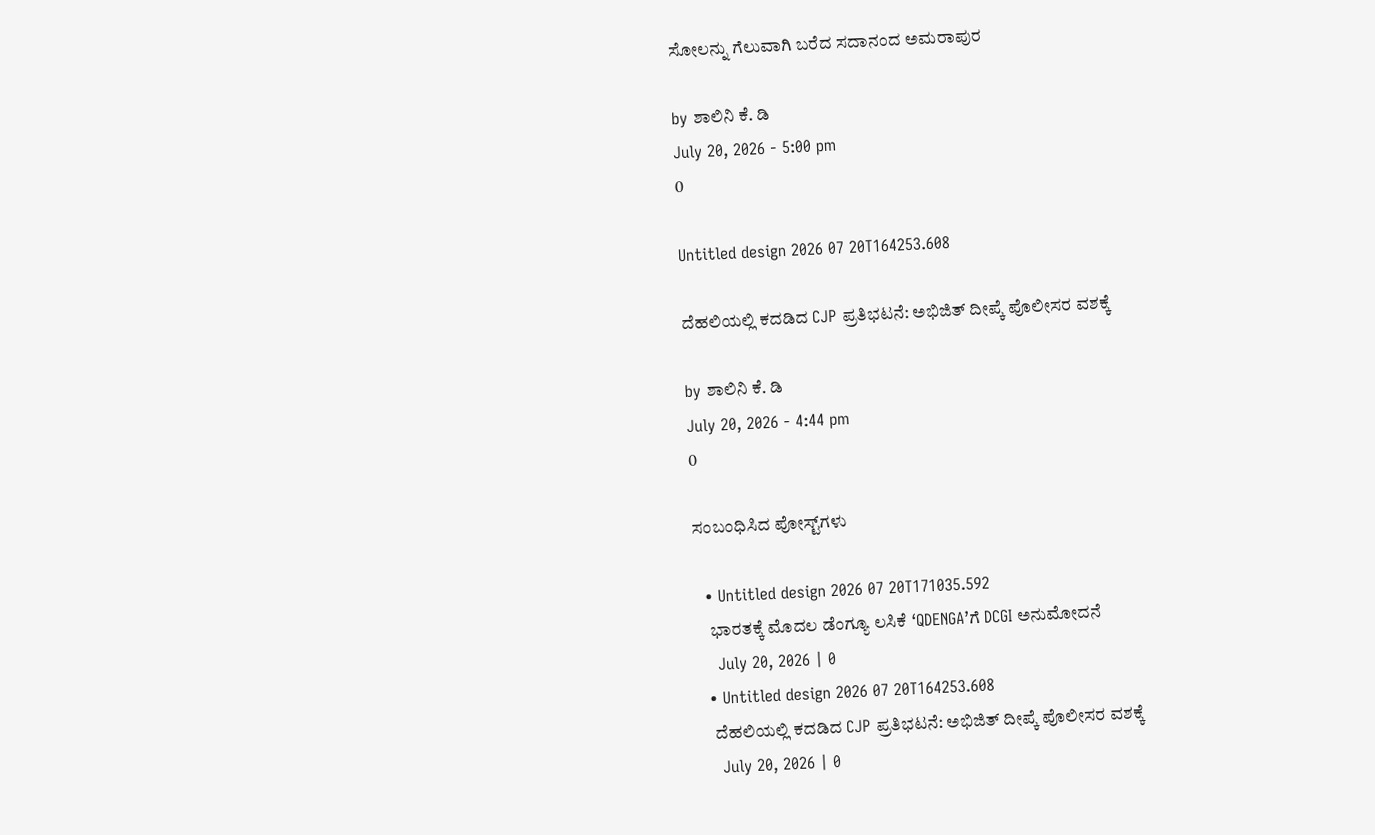ಸೋಲನ್ನು ಗೆಲುವಾಗಿ ಬರೆದ ಸದಾನಂದ ಅಮರಾಪುರ

by ಶಾಲಿನಿ ಕೆ. ಡಿ
July 20, 2026 - 5:00 pm
0

Untitled design 2026 07 20T164253.608

ದೆಹಲಿಯಲ್ಲಿ ಕದಡಿದ CJP ಪ್ರತಿಭಟನೆ: ಅಭಿಜಿತ್‌ ದೀಪ್ಕೆ ಪೊಲೀಸರ ವಶಕ್ಕೆ

by ಶಾಲಿನಿ ಕೆ. ಡಿ
July 20, 2026 - 4:44 pm
0

ಸಂಬಂಧಿಸಿದ ಪೋಸ್ಟ್‌ಗಳು

  • Untitled design 2026 07 20T171035.592
    ಭಾರತಕ್ಕೆ ಮೊದಲ ಡೆಂಗ್ಯೂ ಲಸಿಕೆ ‘QDENGA’ಗೆ DCGI ಅನುಮೋದನೆ
    July 20, 2026 | 0
  • Untitled design 2026 07 20T164253.608
    ದೆಹಲಿಯಲ್ಲಿ ಕದಡಿದ CJP ಪ್ರತಿಭಟನೆ: ಅಭಿಜಿತ್‌ ದೀಪ್ಕೆ ಪೊಲೀಸರ ವಶಕ್ಕೆ
    July 20, 2026 | 0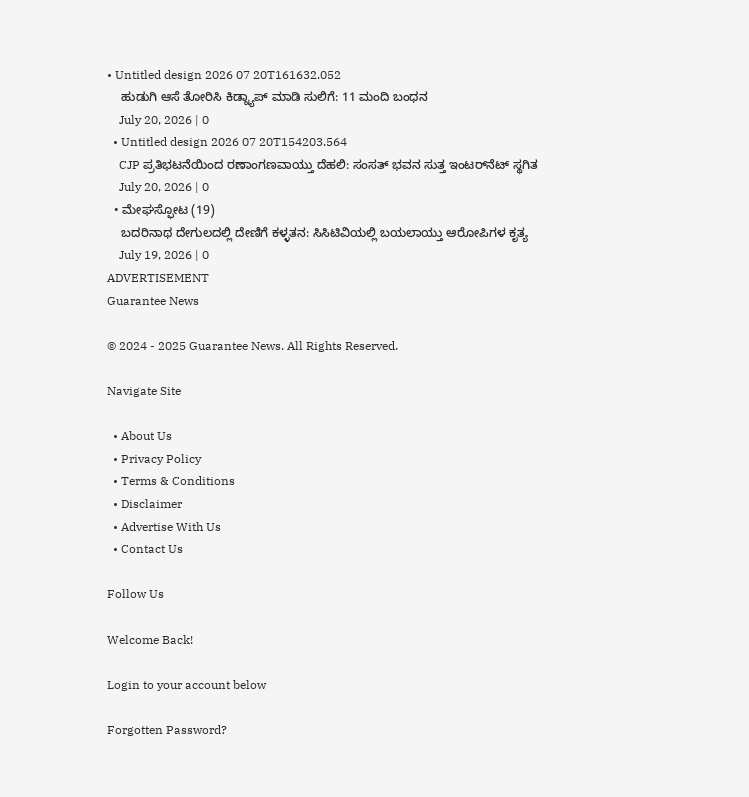• Untitled design 2026 07 20T161632.052
    ಹುಡುಗಿ ಆಸೆ ತೋರಿಸಿ ಕಿಡ್ನ್ಯಾಪ್ ಮಾಡಿ ಸುಲಿಗೆ: 11 ಮಂದಿ ಬಂಧನ
    July 20, 2026 | 0
  • Untitled design 2026 07 20T154203.564
    CJP ಪ್ರತಿಭಟನೆಯಿಂದ ರಣಾಂಗಣವಾಯ್ತು ದೆಹಲಿ: ಸಂಸತ್‌ ಭವನ ಸುತ್ತ ಇಂಟರ್‌ನೆಟ್‌ ಸ್ಥಗಿತ
    July 20, 2026 | 0
  • ಮೇಘಸ್ಫೋಟ (19)
    ಬದರಿನಾಥ ದೇಗುಲದಲ್ಲಿ ದೇಣಿಗೆ ಕಳ್ಳತನ: ಸಿಸಿಟಿವಿಯಲ್ಲಿ ಬಯಲಾಯ್ತು ಆರೋಪಿಗಳ ಕೃತ್ಯ
    July 19, 2026 | 0
ADVERTISEMENT
Guarantee News

© 2024 - 2025 Guarantee News. All Rights Reserved.

Navigate Site

  • About Us
  • Privacy Policy
  • Terms & Conditions
  • Disclaimer
  • Advertise With Us
  • Contact Us

Follow Us

Welcome Back!

Login to your account below

Forgotten Password?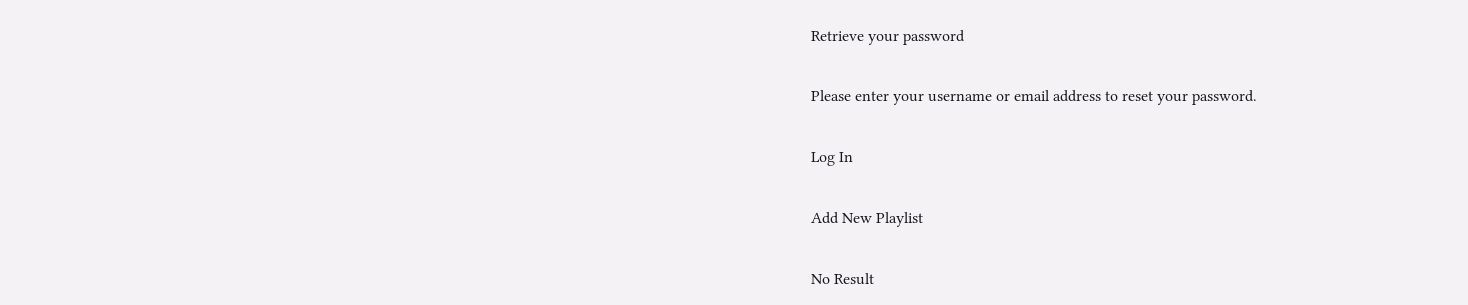Retrieve your password

Please enter your username or email address to reset your password.

Log In

Add New Playlist

No Result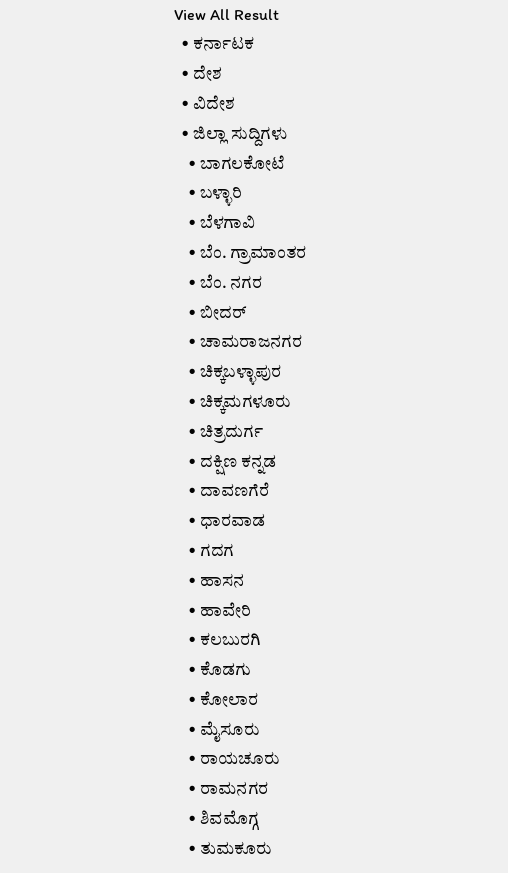View All Result
  • ಕರ್ನಾಟಕ
  • ದೇಶ
  • ವಿದೇಶ
  • ಜಿಲ್ಲಾ ಸುದ್ದಿಗಳು
    • ಬಾಗಲಕೋಟೆ
    • ಬಳ್ಳಾರಿ
    • ಬೆಳಗಾವಿ
    • ಬೆಂ. ಗ್ರಾಮಾಂತರ
    • ಬೆಂ. ನಗರ
    • ಬೀದರ್
    • ಚಾಮರಾಜನಗರ
    • ಚಿಕ್ಕಬಳ್ಳಾಪುರ
    • ಚಿಕ್ಕಮಗಳೂರು
    • ಚಿತ್ರದುರ್ಗ
    • ದಕ್ಷಿಣ ಕನ್ನಡ
    • ದಾವಣಗೆರೆ
    • ಧಾರವಾಡ
    • ಗದಗ
    • ಹಾಸನ
    • ಹಾವೇರಿ
    • ಕಲಬುರಗಿ
    • ಕೊಡಗು
    • ಕೋಲಾರ
    • ಮೈಸೂರು
    • ರಾಯಚೂರು
    • ರಾಮನಗರ
    • ಶಿವಮೊಗ್ಗ
    • ತುಮಕೂರು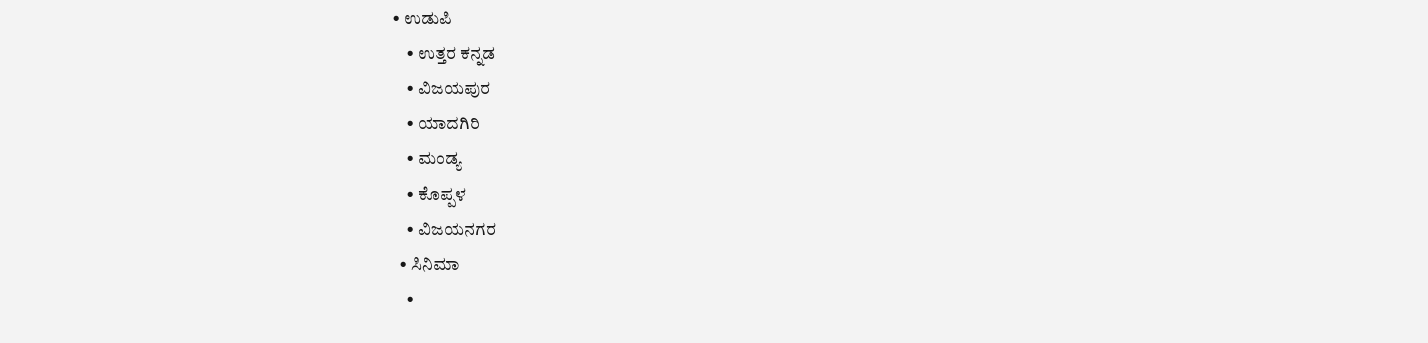• ಉಡುಪಿ
    • ಉತ್ತರ ಕನ್ನಡ
    • ವಿಜಯಪುರ
    • ಯಾದಗಿರಿ
    • ಮಂಡ್ಯ
    • ಕೊಪ್ಪಳ
    • ವಿಜಯನಗರ
  • ಸಿನಿಮಾ
    •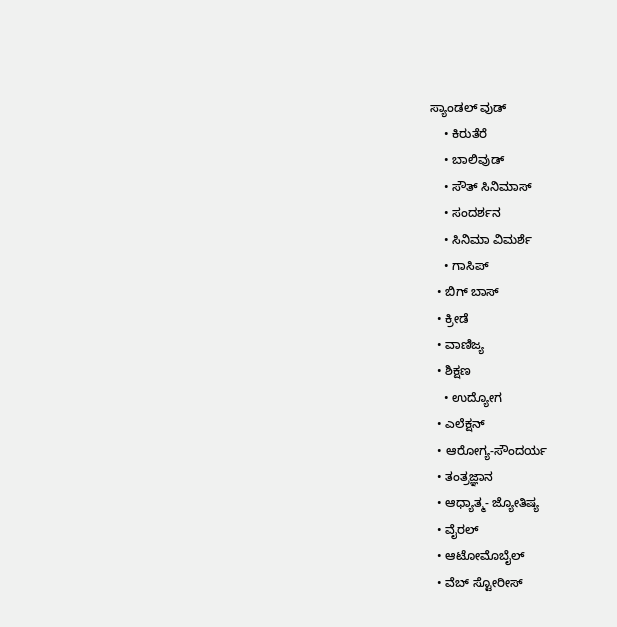ಸ್ಯಾಂಡಲ್ ವುಡ್
    • ಕಿರುತೆರೆ
    • ಬಾಲಿವುಡ್
    • ಸೌತ್ ಸಿನಿಮಾಸ್
    • ಸಂದರ್ಶನ
    • ಸಿನಿಮಾ ವಿಮರ್ಶೆ
    • ಗಾಸಿಪ್
  • ಬಿಗ್ ಬಾಸ್
  • ಕ್ರೀಡೆ
  • ವಾಣಿಜ್ಯ
  • ಶಿಕ್ಷಣ
    • ಉದ್ಯೋಗ
  • ಎಲೆಕ್ಷನ್
  • ಆರೋಗ್ಯ-ಸೌಂದರ್ಯ
  • ತಂತ್ರಜ್ಞಾನ
  • ಆಧ್ಯಾತ್ಮ- ಜ್ಯೋತಿಷ್ಯ
  • ವೈರಲ್
  • ಆಟೋಮೊಬೈಲ್
  • ವೆಬ್ ಸ್ಟೋರೀಸ್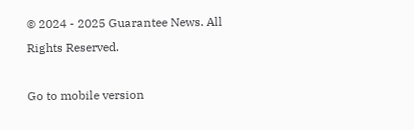© 2024 - 2025 Guarantee News. All Rights Reserved.

Go to mobile version